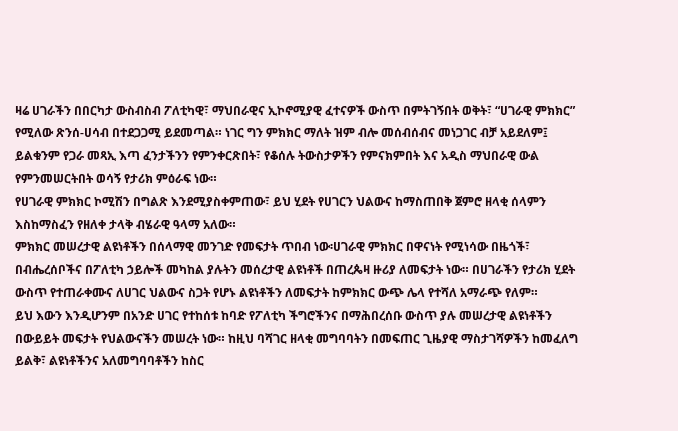ዛሬ ሀገራችን በበርካታ ውስብስብ ፖለቲካዊ፣ ማህበራዊና ኢኮኖሚያዊ ፈተናዎች ውስጥ በምትገኝበት ወቅት፣ “ሀገራዊ ምክክር” የሚለው ጽንሰ-ሀሳብ በተደጋጋሚ ይደመጣል። ነገር ግን ምክክር ማለት ዝም ብሎ መሰብሰብና መነጋገር ብቻ አይደለም፤ ይልቁንም የጋራ መጻኢ እጣ ፈንታችንን የምንቀርጽበት፣ የቆሰሉ ትውስታዎችን የምናክምበት እና አዲስ ማህበራዊ ውል የምንመሠርትበት ወሳኝ የታሪክ ምዕራፍ ነው።
የሀገራዊ ምክክር ኮሚሽን በግልጽ እንደሚያስቀምጠው፣ ይህ ሂደት የሀገርን ህልውና ከማስጠበቅ ጀምሮ ዘላቂ ሰላምን እስከማስፈን የዘለቀ ታላቅ ብሄራዊ ዓላማ አለው።
ምክክር መሠረታዊ ልዩነቶችን በሰላማዊ መንገድ የመፍታት ጥበብ ነው፡ሀገራዊ ምክክር በዋናነት የሚነሳው በዜጎች፣ በብሔረሰቦችና በፖለቲካ ኃይሎች መካከል ያሉትን መሰረታዊ ልዩነቶች በጠረጴዛ ዙሪያ ለመፍታት ነው። በሀገራችን የታሪክ ሂደት ውስጥ የተጠራቀሙና ለሀገር ህልውና ስጋት የሆኑ ልዩነቶችን ለመፍታት ከምክክር ውጭ ሌላ የተሻለ አማራጭ የለም።
ይህ እውን እንዲሆንም በአንድ ሀገር የተከሰቱ ከባድ የፖለቲካ ችግሮችንና በማሕበረሰቡ ውስጥ ያሉ መሠረታዊ ልዩነቶችን በውይይት መፍታት የህልውናችን መሠረት ነው። ከዚህ ባሻገር ዘላቂ መግባባትን በመፍጠር ጊዜያዊ ማስታገሻዎችን ከመፈለግ ይልቅ፣ ልዩነቶችንና አለመግባባቶችን ከስር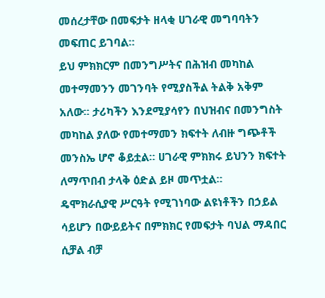መሰረታቸው በመፍታት ዘላቂ ሀገራዊ መግባባትን መፍጠር ይገባል።
ይህ ምክክርም በመንግሥትና በሕዝብ መካከል መተማመንን መገንባት የሚያስችል ትልቅ አቅም አለው፡፡ ታሪካችን እንደሚያሳየን በህዝብና በመንግስት መካከል ያለው የመተማመን ክፍተት ለብዙ ግጭቶች መንስኤ ሆኖ ቆይቷል። ሀገራዊ ምክክሩ ይህንን ክፍተት ለማጥበብ ታላቅ ዕድል ይዞ መጥቷል።
ዴሞክራሲያዊ ሥርዓት የሚገነባው ልዩነቶችን በኃይል ሳይሆን በውይይትና በምክክር የመፍታት ባህል ማዳበር ሲቻል ብቻ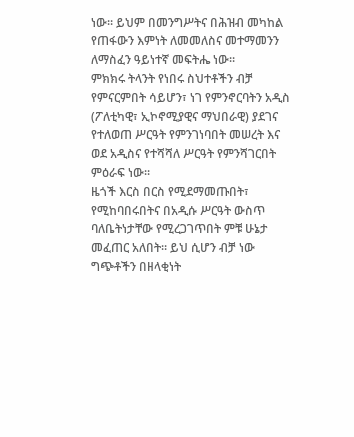ነው። ይህም በመንግሥትና በሕዝብ መካከል የጠፋውን እምነት ለመመለስና መተማመንን ለማስፈን ዓይነተኛ መፍትሔ ነው።
ምክክሩ ትላንት የነበሩ ስህተቶችን ብቻ የምናርምበት ሳይሆን፣ ነገ የምንኖርባትን አዲስ (ፖለቲካዊ፣ ኢኮኖሚያዊና ማህበራዊ) ያደገና የተለወጠ ሥርዓት የምንገነባበት መሠረት እና ወደ አዲስና የተሻሻለ ሥርዓት የምንሻገርበት ምዕራፍ ነው፡፡
ዜጎች እርስ በርስ የሚደማመጡበት፣ የሚከባበሩበትና በአዲሱ ሥርዓት ውስጥ ባለቤትነታቸው የሚረጋገጥበት ምቹ ሁኔታ መፈጠር አለበት። ይህ ሲሆን ብቻ ነው ግጭቶችን በዘላቂነት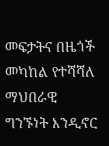መፍታትና በዜጎች መካከል የተሻሻለ ማህበራዊ ግንኙነት እንዲኖር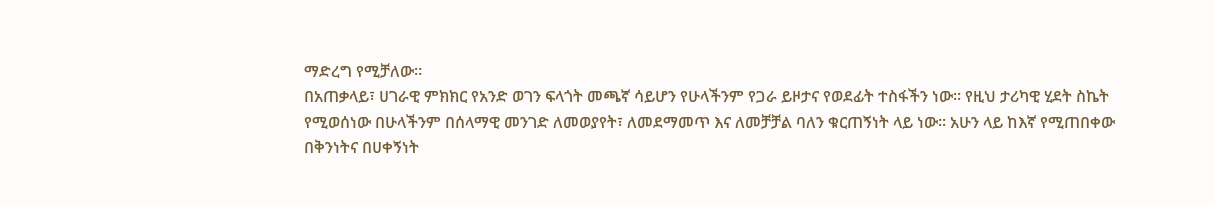ማድረግ የሚቻለው።
በአጠቃላይ፣ ሀገራዊ ምክክር የአንድ ወገን ፍላጎት መጫኛ ሳይሆን የሁላችንም የጋራ ይዞታና የወደፊት ተስፋችን ነው። የዚህ ታሪካዊ ሂደት ስኬት የሚወሰነው በሁላችንም በሰላማዊ መንገድ ለመወያየት፣ ለመደማመጥ እና ለመቻቻል ባለን ቁርጠኝነት ላይ ነው። አሁን ላይ ከእኛ የሚጠበቀው በቅንነትና በሀቀኝነት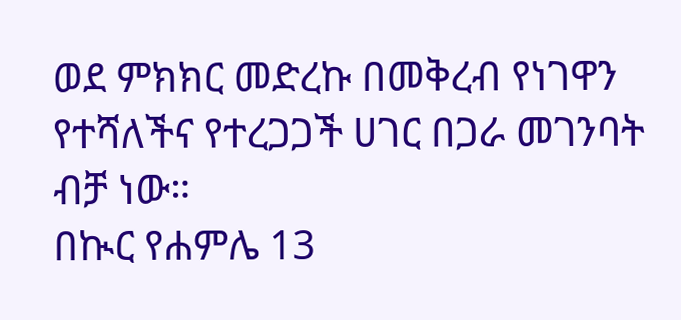ወደ ምክክር መድረኩ በመቅረብ የነገዋን የተሻለችና የተረጋጋች ሀገር በጋራ መገንባት ብቻ ነው።
በኲር የሐምሌ 13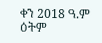ቀን 2018 ዓ.ም ዕትም